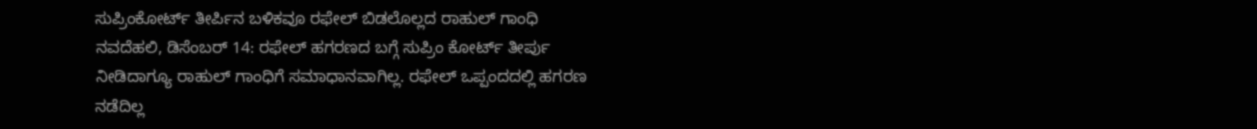ಸುಪ್ರಿಂಕೋರ್ಟ್ ತೀರ್ಪಿನ ಬಳಿಕವೂ ರಫೇಲ್ ಬಿಡಲೊಲ್ಲದ ರಾಹುಲ್ ಗಾಂಧಿ
ನವದೆಹಲಿ, ಡಿಸೆಂಬರ್ 14: ರಫೇಲ್ ಹಗರಣದ ಬಗ್ಗೆ ಸುಪ್ರಿಂ ಕೋರ್ಟ್ ತೀರ್ಪು ನೀಡಿದಾಗ್ಯೂ ರಾಹುಲ್ ಗಾಂಧಿಗೆ ಸಮಾಧಾನವಾಗಿಲ್ಲ. ರಫೇಲ್ ಒಪ್ಪಂದದಲ್ಲಿ ಹಗರಣ ನಡೆದಿಲ್ಲ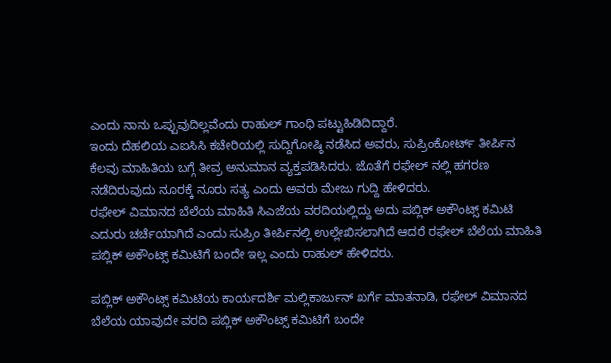ಎಂದು ನಾನು ಒಪ್ಪುವುದಿಲ್ಲವೆಂದು ರಾಹುಲ್ ಗಾಂಧಿ ಪಟ್ಟುಹಿಡಿದಿದ್ದಾರೆ.
ಇಂದು ದೆಹಲಿಯ ಎಐಸಿಸಿ ಕಚೇರಿಯಲ್ಲಿ ಸುದ್ದಿಗೋಷ್ಠಿ ನಡೆಸಿದ ಅವರು, ಸುಪ್ರಿಂಕೋರ್ಟ್ ತೀರ್ಪಿನ ಕೆಲವು ಮಾಹಿತಿಯ ಬಗ್ಗೆ ತೀವ್ರ ಅನುಮಾನ ವ್ಯಕ್ತಪಡಿಸಿದರು. ಜೊತೆಗೆ ರಫೇಲ್ ನಲ್ಲಿ ಹಗರಣ ನಡೆದಿರುವುದು ನೂರಕ್ಕೆ ನೂರು ಸತ್ಯ ಎಂದು ಅವರು ಮೇಜು ಗುದ್ದಿ ಹೇಳಿದರು.
ರಫೇಲ್ ವಿಮಾನದ ಬೆಲೆಯ ಮಾಹಿತಿ ಸಿಎಜೆಯ ವರದಿಯಲ್ಲಿದ್ದು ಅದು ಪಬ್ಲಿಕ್ ಅಕೌಂಟ್ಸ್ ಕಮಿಟಿ ಎದುರು ಚರ್ಚೆಯಾಗಿದೆ ಎಂದು ಸುಪ್ರಿಂ ತೀರ್ಪಿನಲ್ಲಿ ಉಲ್ಲೇಖಿಸಲಾಗಿದೆ ಆದರೆ ರಫೇಲ್ ಬೆಲೆಯ ಮಾಹಿತಿ ಪಬ್ಲಿಕ್ ಅಕೌಂಟ್ಸ್ ಕಮಿಟಿಗೆ ಬಂದೇ ಇಲ್ಲ ಎಂದು ರಾಹುಲ್ ಹೇಳಿದರು.

ಪಬ್ಲಿಕ್ ಅಕೌಂಟ್ಸ್ ಕಮಿಟಿಯ ಕಾರ್ಯದರ್ಶಿ ಮಲ್ಲಿಕಾರ್ಜುನ್ ಖರ್ಗೆ ಮಾತನಾಡಿ, ರಫೇಲ್ ವಿಮಾನದ ಬೆಲೆಯ ಯಾವುದೇ ವರದಿ ಪಬ್ಲಿಕ್ ಅಕೌಂಟ್ಸ್ ಕಮಿಟಿಗೆ ಬಂದೇ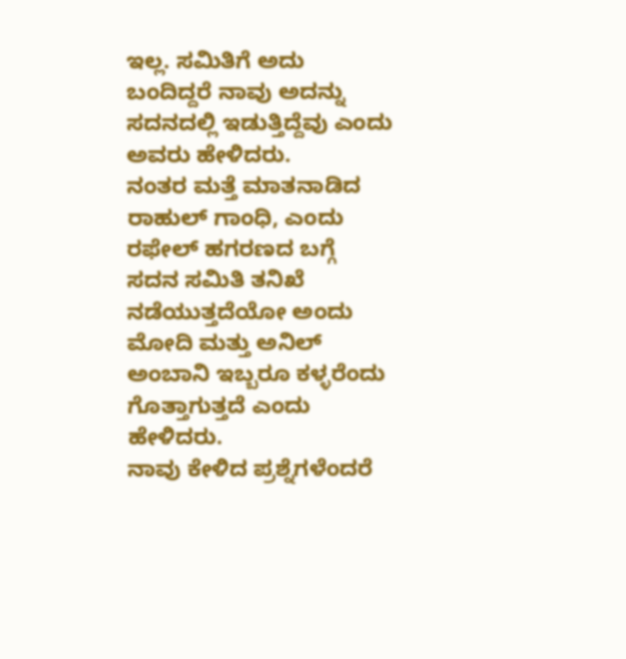ಇಲ್ಲ. ಸಮಿತಿಗೆ ಅದು ಬಂದಿದ್ದರೆ ನಾವು ಅದನ್ನು ಸದನದಲ್ಲಿ ಇಡುತ್ತಿದ್ದೆವು ಎಂದು ಅವರು ಹೇಳಿದರು.
ನಂತರ ಮತ್ತೆ ಮಾತನಾಡಿದ ರಾಹುಲ್ ಗಾಂಧಿ, ಎಂದು ರಫೇಲ್ ಹಗರಣದ ಬಗ್ಗೆ ಸದನ ಸಮಿತಿ ತನಿಖೆ ನಡೆಯುತ್ತದೆಯೋ ಅಂದು ಮೋದಿ ಮತ್ತು ಅನಿಲ್ ಅಂಬಾನಿ ಇಬ್ಬರೂ ಕಳ್ಳರೆಂದು ಗೊತ್ತಾಗುತ್ತದೆ ಎಂದು ಹೇಳಿದರು.
ನಾವು ಕೇಳಿದ ಪ್ರಶ್ನೆಗಳೆಂದರೆ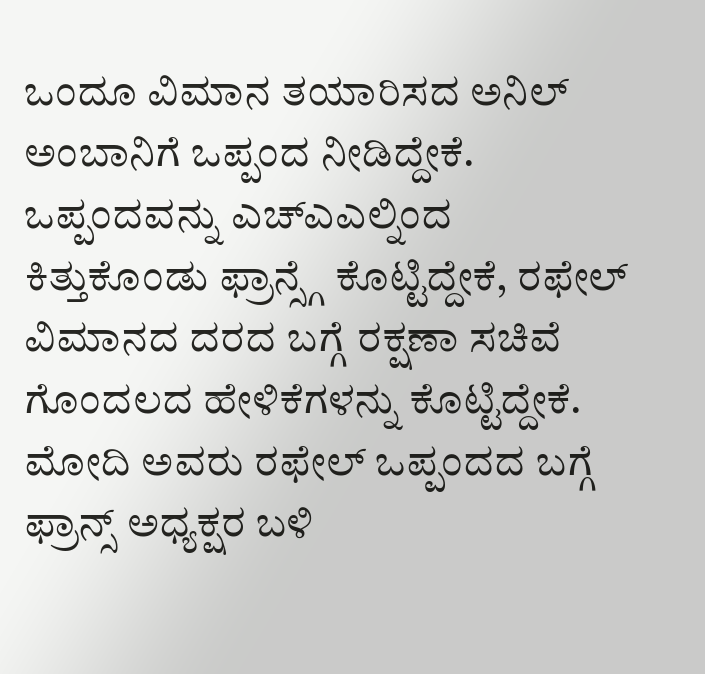ಒಂದೂ ವಿಮಾನ ತಯಾರಿಸದ ಅನಿಲ್ ಅಂಬಾನಿಗೆ ಒಪ್ಪಂದ ನೀಡಿದ್ದೇಕೆ. ಒಪ್ಪಂದವನ್ನು ಎಚ್ಎಎಲ್ನಿಂದ ಕಿತ್ತುಕೊಂಡು ಫ್ರಾನ್ಸ್ಗೆ ಕೊಟ್ಟಿದ್ದೇಕೆ, ರಫೇಲ್ ವಿಮಾನದ ದರದ ಬಗ್ಗೆ ರಕ್ಷಣಾ ಸಚಿವೆ ಗೊಂದಲದ ಹೇಳಿಕೆಗಳನ್ನು ಕೊಟ್ಟಿದ್ದೇಕೆ. ಮೋದಿ ಅವರು ರಫೇಲ್ ಒಪ್ಪಂದದ ಬಗ್ಗೆ ಫ್ರಾನ್ಸ್ ಅಧ್ಯಕ್ಷರ ಬಳಿ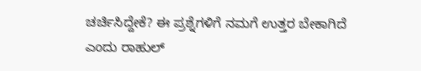ಚರ್ಚಿಸಿದ್ದೇಕೆ? ಈ ಪ್ರಶ್ನೆಗಳಿಗೆ ನಮಗೆ ಉತ್ತರ ಬೇಕಾಗಿದೆ ಎಂದು ರಾಹುಲ್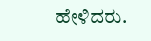ಹೇಳಿದರು.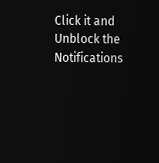Click it and Unblock the Notifications